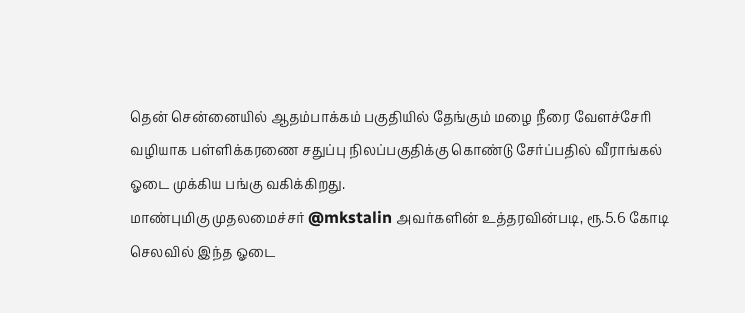தென் சென்னையில் ஆதம்பாக்கம் பகுதியில் தேங்கும் மழை நீரை வேளச்சேரி வழியாக பள்ளிக்கரணை சதுப்பு நிலப்பகுதிக்கு கொண்டு சேர்ப்பதில் வீராங்கல் ஓடை முக்கிய பங்கு வகிக்கிறது.
மாண்புமிகு முதலமைச்சர் @mkstalin அவர்களின் உத்தரவின்படி, ரூ.5.6 கோடி செலவில் இந்த ஓடை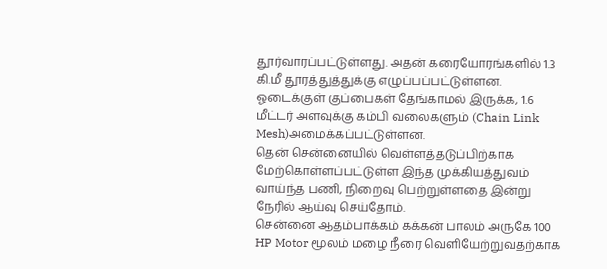தூர்வாரப்பட்டுள்ளது. அதன் கரையோரங்களில் 1.3 கி.மீ தூரத்துத்துக்கு எழுப்பப்பட்டுள்ளன.
ஓடைக்குள் குப்பைகள் தேங்காமல் இருக்க, 1.6 மீட்டர் அளவுக்கு கம்பி வலைகளும் (Chain Link Mesh)அமைக்கப்பட்டுள்ளன.
தென் சென்னையில் வெள்ளத்தடுப்பிற்காக மேற்கொள்ளப்பட்டுள்ள இந்த முக்கியத்துவம் வாய்ந்த பணி, நிறைவு பெற்றுள்ளதை இன்று நேரில் ஆய்வு செய்தோம்.
சென்னை ஆதம்பாக்கம் கக்கன் பாலம் அருகே 100 HP Motor மூலம் மழை நீரை வெளியேற்றுவதற்காக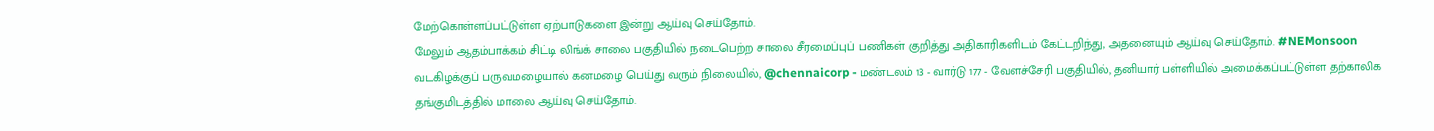மேற்கொள்ளப்பட்டுள்ள ஏற்பாடுகளை இன்று ஆய்வு செய்தோம்.
மேலும் ஆதம்பாக்கம் சிட்டி லிங்க் சாலை பகுதியில் நடைபெற்ற சாலை சீரமைப்புப் பணிகள் குறித்து அதிகாரிகளிடம் கேட்டறிந்து, அதனையும் ஆய்வு செய்தோம். #NEMonsoon
வடகிழக்குப் பருவமழையால் கனமழை பெய்து வரும் நிலையில், @chennaicorp - மண்டலம் 13 - வார்டு 177 - வேளச்சேரி பகுதியில், தனியார் பள்ளியில் அமைக்கப்பட்டுள்ள தற்காலிக தங்குமிடத்தில் மாலை ஆய்வு செய்தோம்.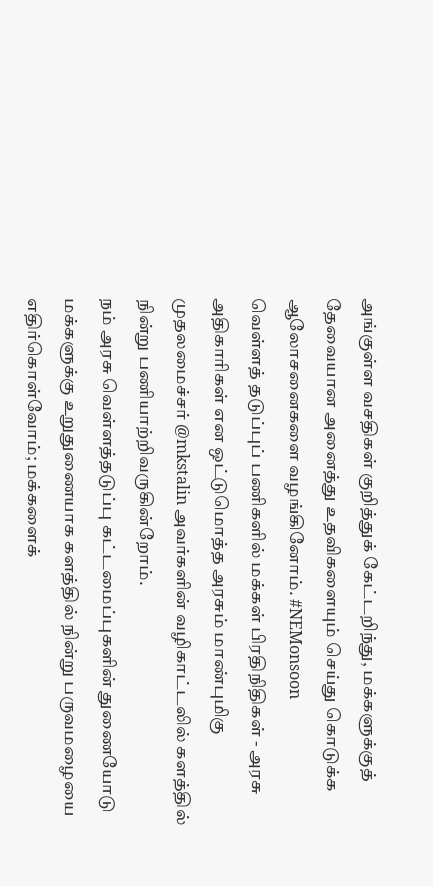அங்குள்ள வசதிகள் குறித்துக் கேட்டறிந்து, மக்களுக்குத் தேவையான அனைத்து உதவிகளையும் செய்து கொடுக்க ஆலோசனைகளை வழங்கினோம். #NEMonsoon
வெள்ளத் தடுப்புப் பணிகளில் மக்கள் பிரதிநிதிகள் - அரசு அதிகாரிகள் என ஒட்டுமொத்த அரசும் மாண்புமிகு முதலமைச்சர் @mkstalin அவர்களின் வழிகாட்டலில் களத்தில் நின்று பணியாற்றிவருகின்றோம்.
நம் அரசு வெள்ளத்தடுப்பு கட்டமைப்புகளின் துணையோடு மக்களுக்கு உறுதுணையாக களத்தில் நின்று பருவமழையை எதிர்கொள்வோம்; மக்களைக்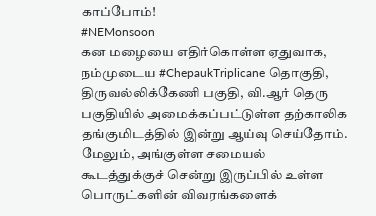காப்போம்!
#NEMonsoon
கன மழையை எதிர்கொள்ள ஏதுவாக, நம்முடைய #ChepaukTriplicane தொகுதி, திருவல்லிக்கேணி பகுதி, வி.ஆர் தெரு பகுதியில் அமைக்கப்பட்டுள்ள தற்காலிக தங்குமிடத்தில் இன்று ஆய்வு செய்தோம். மேலும், அங்குள்ள சமையல் கூடத்துக்குச் சென்று இருப்பில் உள்ள பொருட்களின் விவரங்களைக்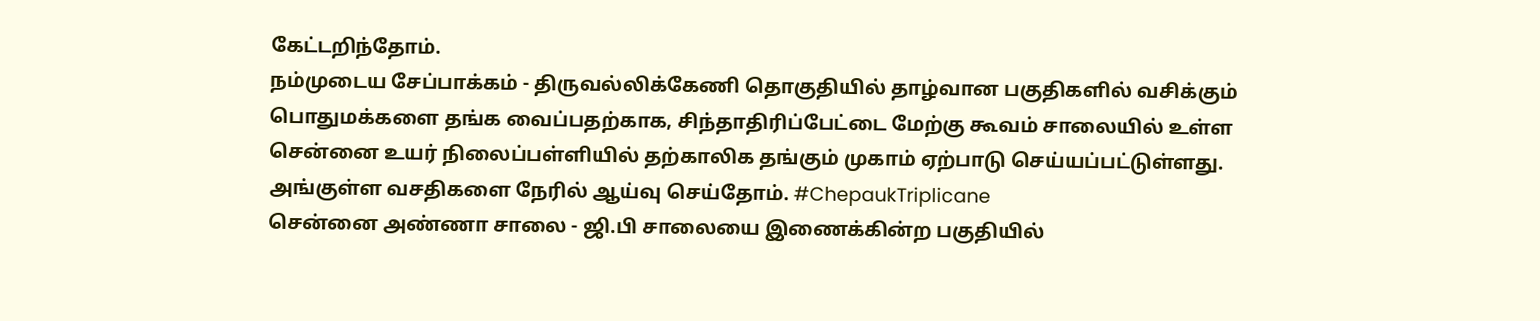கேட்டறிந்தோம்.
நம்முடைய சேப்பாக்கம் - திருவல்லிக்கேணி தொகுதியில் தாழ்வான பகுதிகளில் வசிக்கும் பொதுமக்களை தங்க வைப்பதற்காக, சிந்தாதிரிப்பேட்டை மேற்கு கூவம் சாலையில் உள்ள சென்னை உயர் நிலைப்பள்ளியில் தற்காலிக தங்கும் முகாம் ஏற்பாடு செய்யப்பட்டுள்ளது. அங்குள்ள வசதிகளை நேரில் ஆய்வு செய்தோம். #ChepaukTriplicane
சென்னை அண்ணா சாலை - ஜி.பி சாலையை இணைக்கின்ற பகுதியில்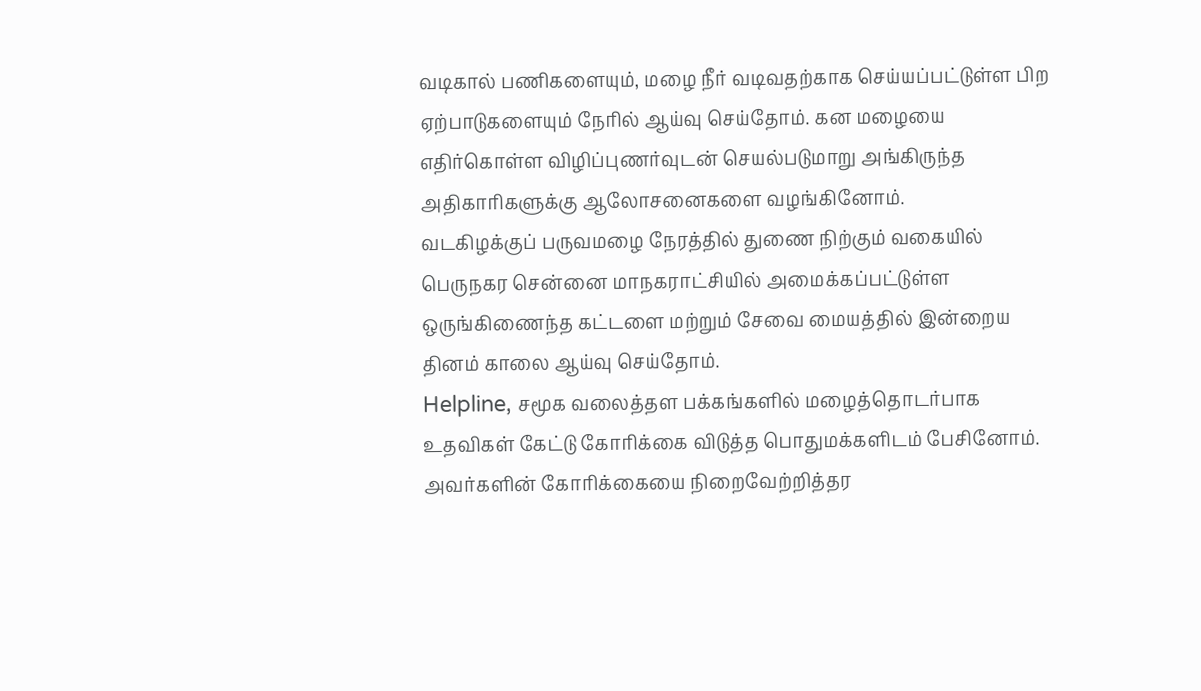வடிகால் பணிகளையும், மழை நீர் வடிவதற்காக செய்யப்பட்டுள்ள பிற ஏற்பாடுகளையும் நேரில் ஆய்வு செய்தோம். கன மழையை எதிர்கொள்ள விழிப்புணர்வுடன் செயல்படுமாறு அங்கிருந்த அதிகாரிகளுக்கு ஆலோசனைகளை வழங்கினோம்.
வடகிழக்குப் பருவமழை நேரத்தில் துணை நிற்கும் வகையில் பெருநகர சென்னை மாநகராட்சியில் அமைக்கப்பட்டுள்ள ஒருங்கிணைந்த கட்டளை மற்றும் சேவை மையத்தில் இன்றைய தினம் காலை ஆய்வு செய்தோம்.
Helpline, சமூக வலைத்தள பக்கங்களில் மழைத்தொடர்பாக உதவிகள் கேட்டு கோரிக்கை விடுத்த பொதுமக்களிடம் பேசினோம். அவர்களின் கோரிக்கையை நிறைவேற்றித்தர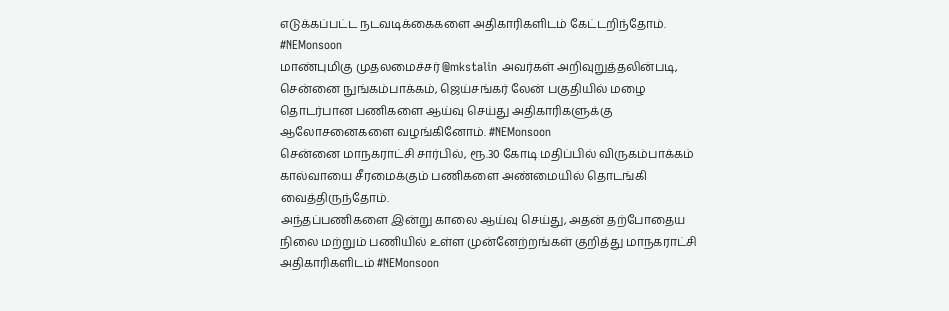எடுக்கப்பட்ட நடவடிக்கைகளை அதிகாரிகளிடம் கேட்டறிந்தோம். #NEMonsoon
மாண்புமிகு முதலமைச்சர் @mkstalin அவர்கள் அறிவுறுத்தலின்படி, சென்னை நுங்கம்பாக்கம், ஜெய்சங்கர் லேன் பகுதியில் மழை தொடர்பான பணிகளை ஆய்வு செய்து அதிகாரிகளுக்கு ஆலோசனைகளை வழங்கினோம். #NEMonsoon
சென்னை மாநகராட்சி சார்பில், ரூ.30 கோடி மதிப்பில் விருகம்பாக்கம் கால்வாயை சீரமைக்கும் பணிகளை அண்மையில் தொடங்கி வைத்திருந்தோம்.
அந்தப்பணிகளை இன்று காலை ஆய்வு செய்து, அதன் தற்போதைய நிலை மற்றும் பணியில் உள்ள முன்னேற்றங்கள் குறித்து மாநகராட்சி அதிகாரிகளிடம் #NEMonsoon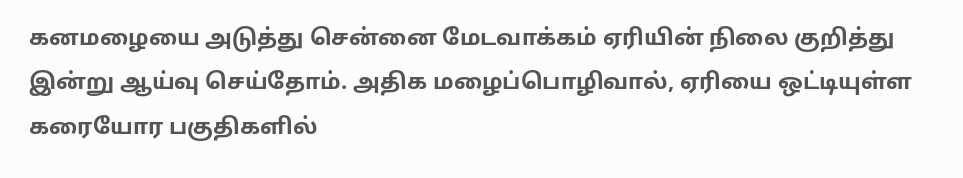கனமழையை அடுத்து சென்னை மேடவாக்கம் ஏரியின் நிலை குறித்து இன்று ஆய்வு செய்தோம். அதிக மழைப்பொழிவால், ஏரியை ஒட்டியுள்ள கரையோர பகுதிகளில்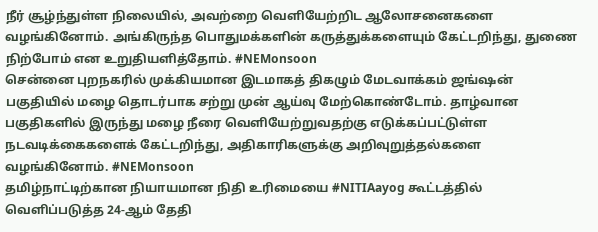நீர் சூழ்ந்துள்ள நிலையில், அவற்றை வெளியேற்றிட ஆலோசனைகளை வழங்கினோம். அங்கிருந்த பொதுமக்களின் கருத்துக்களையும் கேட்டறிந்து, துணை நிற்போம் என உறுதியளித்தோம். #NEMonsoon
சென்னை புறநகரில் முக்கியமான இடமாகத் திகழும் மேடவாக்கம் ஜங்ஷன் பகுதியில் மழை தொடர்பாக சற்று முன் ஆய்வு மேற்கொண்டோம். தாழ்வான பகுதிகளில் இருந்து மழை நீரை வெளியேற்றுவதற்கு எடுக்கப்பட்டுள்ள நடவடிக்கைகளைக் கேட்டறிந்து, அதிகாரிகளுக்கு அறிவுறுத்தல்களை வழங்கினோம். #NEMonsoon
தமிழ்நாட்டிற்கான நியாயமான நிதி உரிமையை #NITIAayog கூட்டத்தில் வெளிப்படுத்த 24-ஆம் தேதி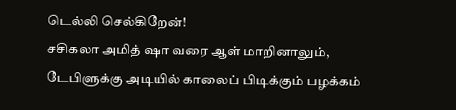டெல்லி செல்கிறேன்!
சசிகலா அமித் ஷா வரை ஆள் மாறினாலும், டேபிளுக்கு அடியில் காலைப் பிடிக்கும் பழக்கம்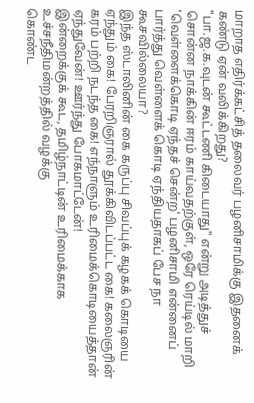மாறாத எதிர்க்கட்சித் தலைவர் பழனிசாமிக்கு இதனைக் கண்டு ஏன் வலிக்கிறது?
"பா.ஜ.க.வுடன் கூட்டணி கிடையாது" என்று அடித்துச் சொன்ன நாக்கின் ஈரம் காய்வதற்குள், ஒரே ரெய்டில் மாறி 'வெள்ளைக்கொடி ஏந்தச் சென்ற' பழனிசாமி என்னைப் பார்த்து வெள்ளைக் கொடி ஏந்தியதாகப் பேச நா கூசவில்லையா?
இந்த ஸ்டாலினின் கை கருப்பு சிவப்புக் கழகக் கொடியை ஏந்தும் கை! பேரறிஞரால் தூக்கிவிடப்பட்ட கை! கலைஞரின் கரம் பற்றி நடந்த கை! எந்நாளும் உரிமைக்கொடியைத்தான் ஏந்துவேன்! ஊர்ந்து போகமாட்டேன்!
இன்றைக்குக் கூட, தமிழ்நாட்டின் உரிமைக்காக உச்சநீதிமன்றத்தில் வழக்கு
கொண்ட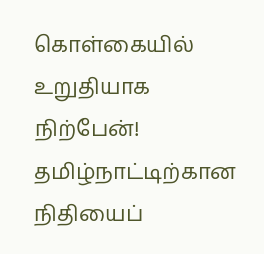கொள்கையில் உறுதியாக நிற்பேன்! தமிழ்நாட்டிற்கான நிதியைப்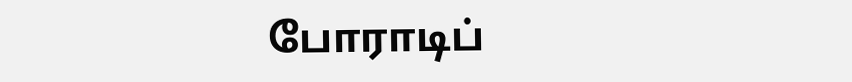போராடிப்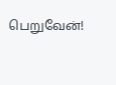பெறுவேன்!